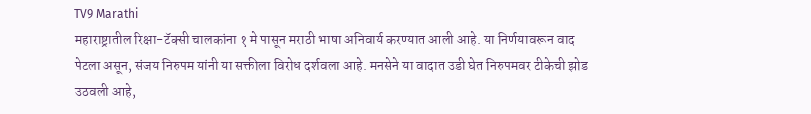TV9 Marathi
महाराष्ट्रातील रिक्षा-टॅक्सी चालकांना १ मे पासून मराठी भाषा अनिवार्य करण्यात आली आहे. या निर्णयावरून वाद पेटला असून, संजय निरुपम यांनी या सक्तीला विरोध दर्शवला आहे. मनसेने या वादात उडी घेत निरुपमवर टीकेची झोड उठवली आहे,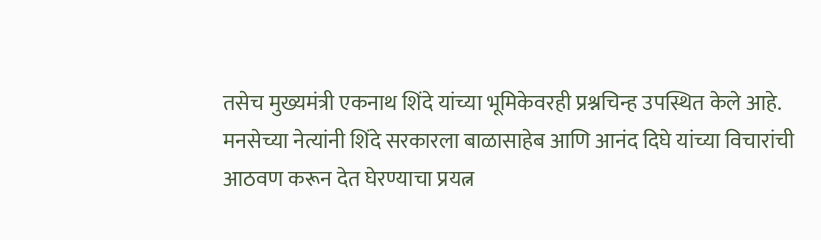तसेच मुख्यमंत्री एकनाथ शिंदे यांच्या भूमिकेवरही प्रश्नचिन्ह उपस्थित केले आहे. मनसेच्या नेत्यांनी शिंदे सरकारला बाळासाहेब आणि आनंद दिघे यांच्या विचारांची आठवण करून देत घेरण्याचा प्रयत्न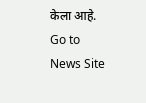केला आहे.
Go to News Site